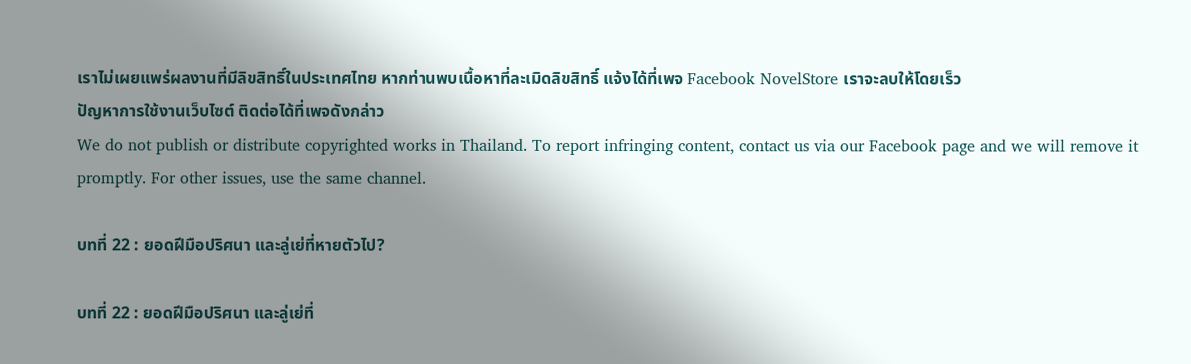เราไม่เผยแพร่ผลงานที่มีลิขสิทธิ์ในประเทศไทย หากท่านพบเนื้อหาที่ละเมิดลิขสิทธิ์ แจ้งได้ที่เพจ Facebook NovelStore เราจะลบให้โดยเร็ว
ปัญหาการใช้งานเว็บไซต์ ติดต่อได้ที่เพจดังกล่าว
We do not publish or distribute copyrighted works in Thailand. To report infringing content, contact us via our Facebook page and we will remove it promptly. For other issues, use the same channel.

บทที่ 22 : ยอดฝีมือปริศนา และลู่เย่ที่หายตัวไป?

บทที่ 22 : ยอดฝีมือปริศนา และลู่เย่ที่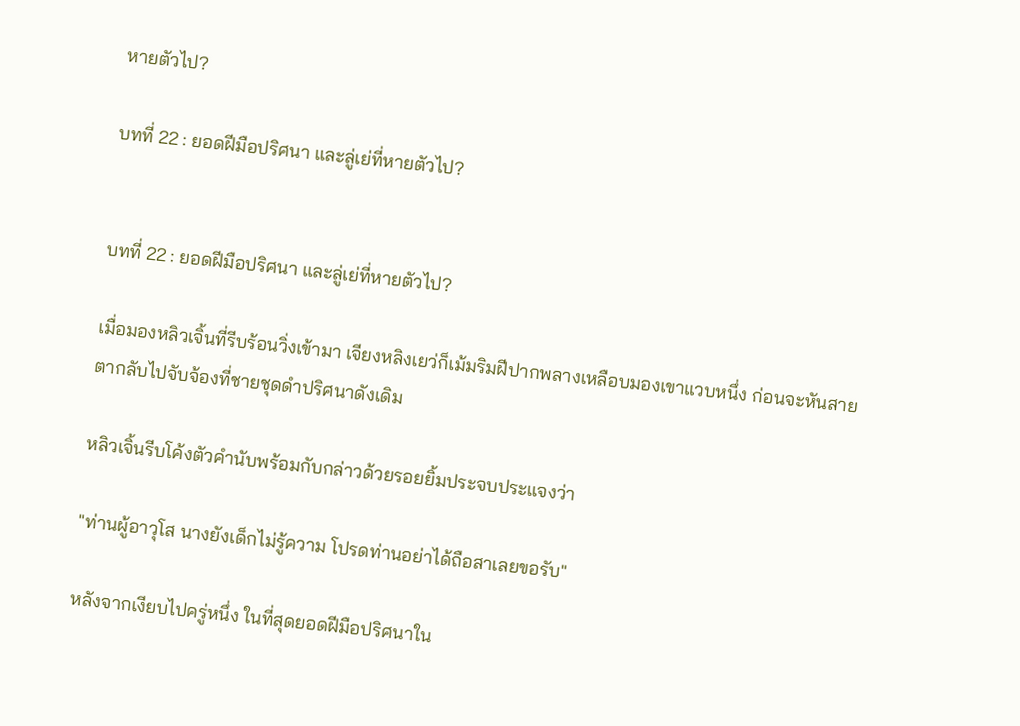หายตัวไป?

บทที่ 22 : ยอดฝีมือปริศนา และลู่เย่ที่หายตัวไป?


บทที่ 22 : ยอดฝีมือปริศนา และลู่เย่ที่หายตัวไป?

เมื่อมองหลิวเจิ้นที่รีบร้อนวิ่งเข้ามา เจียงหลิงเยว่ก็เม้มริมฝีปากพลางเหลือบมองเขาแวบหนึ่ง ก่อนจะหันสายตากลับไปจับจ้องที่ชายชุดดำปริศนาดังเดิม

หลิวเจิ้นรีบโค้งตัวคำนับพร้อมกับกล่าวด้วยรอยยิ้มประจบประแจงว่า

"ท่านผู้อาวุโส นางยังเด็กไม่รู้ความ โปรดท่านอย่าได้ถือสาเลยขอรับ"

หลังจากเงียบไปครู่หนึ่ง ในที่สุดยอดฝีมือปริศนาใน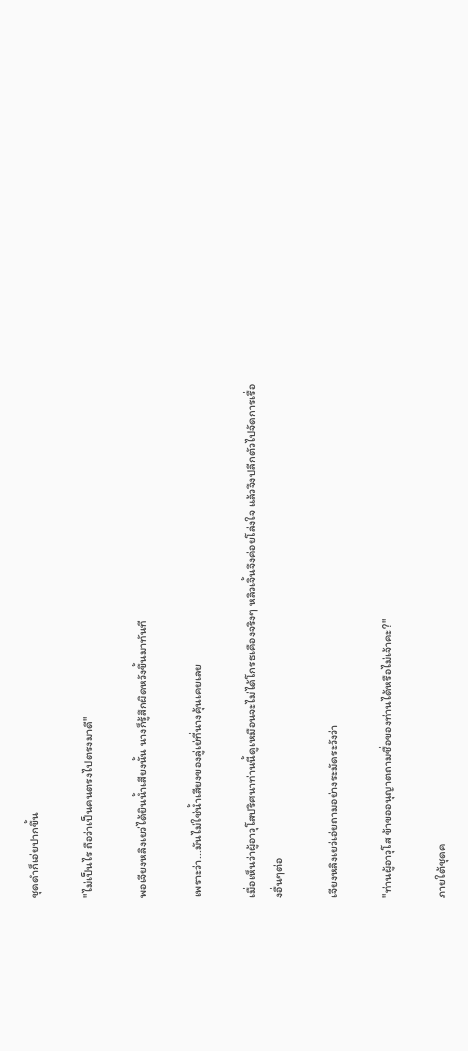ชุดดำก็เอ่ยปากขึ้น

"ไม่เป็นไร ถือว่าเป็นคนตรงไปตรงมาดี"

พอเจียงหลิงเยว่ได้ยินน้ำเสียงนั้น นางก็รู้สึกผิดหวังขึ้นมาทันที

เพราะว่า...มันไม่ใช่น้ำเสียงของลู่เย่ที่นางคุ้นเคยเลย

เมื่อเห็นว่าผู้อาวุโสปริศนาท่านนี้ดูเหมือนจะไม่ได้โกรธเคืองจริงๆ หลิวเจิ้นจึงค่อยโล่งใจ แล้วจึงปลีกตัวไปจัดการเรื่องอื่นๆต่อ

เจียงหลิงเยว่เอ่ยถามอย่างระมัดระวังว่า

"ท่านผู้อาวุโส ข้าขออนุญาตถามชื่อของท่านได้หรือไม่เจ้าคะ?"

ภายใต้ชุดค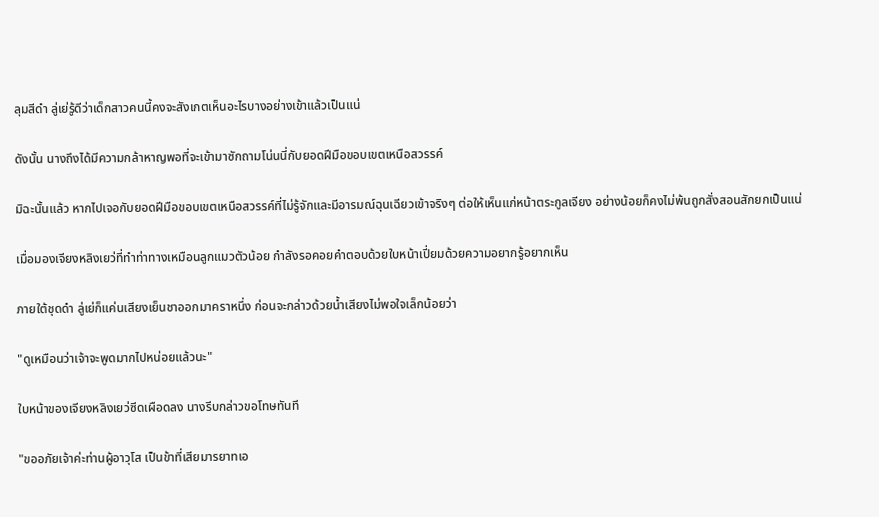ลุมสีดำ ลู่เย่รู้ดีว่าเด็กสาวคนนี้คงจะสังเกตเห็นอะไรบางอย่างเข้าแล้วเป็นแน่

ดังนั้น นางถึงได้มีความกล้าหาญพอที่จะเข้ามาซักถามโน่นนี่กับยอดฝีมือขอบเขตเหนือสวรรค์

มิฉะนั้นแล้ว หากไปเจอกับยอดฝีมือขอบเขตเหนือสวรรค์ที่ไม่รู้จักและมีอารมณ์ฉุนเฉียวเข้าจริงๆ ต่อให้เห็นแก่หน้าตระกูลเจียง อย่างน้อยก็คงไม่พ้นถูกสั่งสอนสักยกเป็นแน่

เมื่อมองเจียงหลิงเยว่ที่ทำท่าทางเหมือนลูกแมวตัวน้อย กำลังรอคอยคำตอบด้วยใบหน้าเปี่ยมด้วยความอยากรู้อยากเห็น

ภายใต้ชุดดำ ลู่เย่ก็แค่นเสียงเย็นชาออกมาคราหนึ่ง ก่อนจะกล่าวด้วยน้ำเสียงไม่พอใจเล็กน้อยว่า

"ดูเหมือนว่าเจ้าจะพูดมากไปหน่อยแล้วนะ"

ใบหน้าของเจียงหลิงเยว่ซีดเผือดลง นางรีบกล่าวขอโทษทันที

"ขออภัยเจ้าค่ะท่านผู้อาวุโส เป็นข้าที่เสียมารยาทเอ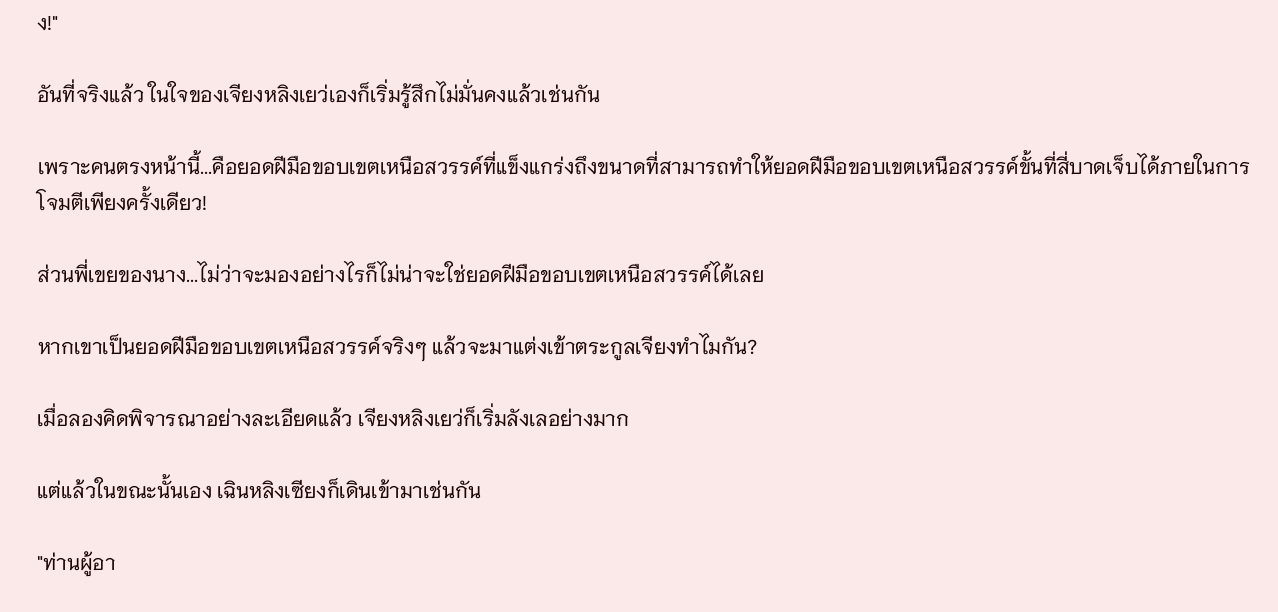ง!"

อันที่จริงแล้ว ในใจของเจียงหลิงเยว่เองก็เริ่มรู้สึกไม่มั่นคงแล้วเช่นกัน

เพราะคนตรงหน้านี้...คือยอดฝีมือขอบเขตเหนือสวรรค์ที่แข็งแกร่งถึงขนาดที่สามารถทำให้ยอดฝีมือขอบเขตเหนือสวรรค์ขั้นที่สี่บาดเจ็บได้ภายในการโจมตีเพียงครั้งเดียว!

ส่วนพี่เขยของนาง...ไม่ว่าจะมองอย่างไรก็ไม่น่าจะใช่ยอดฝีมือขอบเขตเหนือสวรรค์ได้เลย

หากเขาเป็นยอดฝีมือขอบเขตเหนือสวรรค์จริงๆ แล้วจะมาแต่งเข้าตระกูลเจียงทำไมกัน?

เมื่อลองคิดพิจารณาอย่างละเอียดแล้ว เจียงหลิงเยว่ก็เริ่มลังเลอย่างมาก

แต่แล้วในขณะนั้นเอง เฉินหลิงเซียงก็เดินเข้ามาเช่นกัน

"ท่านผู้อา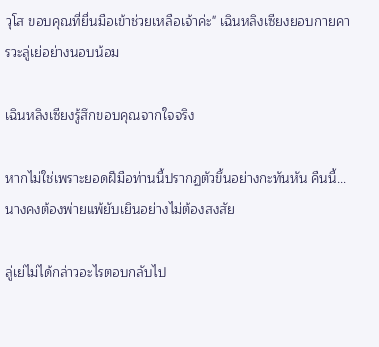วุโส ขอบคุณที่ยื่นมือเข้าช่วยเหลือเจ้าค่ะ" เฉินหลิงเซียงยอบกายคารวะลู่เย่อย่างนอบน้อม

เฉินหลิงเซียงรู้สึกขอบคุณจากใจจริง

หากไม่ใช่เพราะยอดฝีมือท่านนี้ปรากฏตัวขึ้นอย่างกะทันหัน คืนนี้... นางคงต้องพ่ายแพ้ยับเยินอย่างไม่ต้องสงสัย

ลู่เย่ไม่ได้กล่าวอะไรตอบกลับไป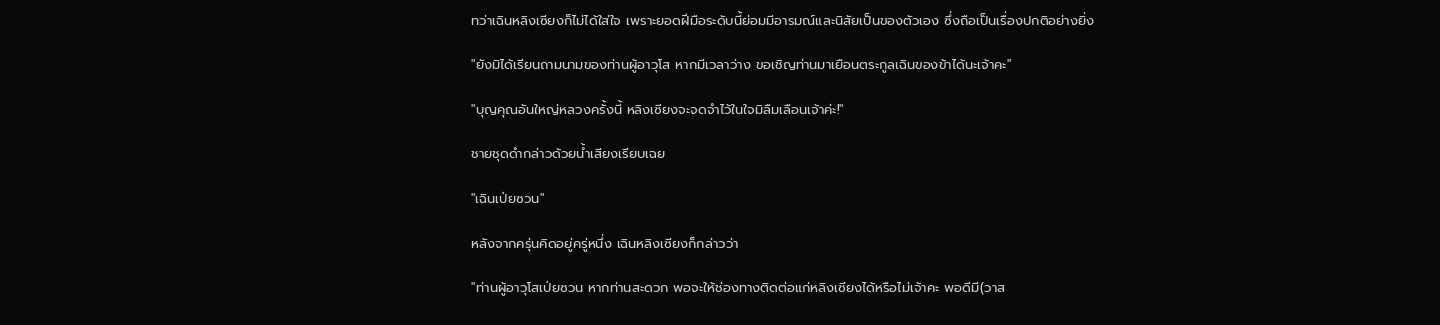ทว่าเฉินหลิงเซียงก็ไม่ได้ใส่ใจ เพราะยอดฝีมือระดับนี้ย่อมมีอารมณ์และนิสัยเป็นของตัวเอง ซึ่งถือเป็นเรื่องปกติอย่างยิ่ง

"ยังมิได้เรียนถามนามของท่านผู้อาวุโส หากมีเวลาว่าง ขอเชิญท่านมาเยือนตระกูลเฉินของข้าได้นะเจ้าคะ"

"บุญคุณอันใหญ่หลวงครั้งนี้ หลิงเซียงจะจดจำไว้ในใจมิลืมเลือนเจ้าค่ะ!"

ชายชุดดำกล่าวด้วยน้ำเสียงเรียบเฉย

"เฉินเป่ยซวน"

หลังจากครุ่นคิดอยู่ครู่หนึ่ง เฉินหลิงเซียงก็กล่าวว่า

"ท่านผู้อาวุโสเป่ยซวน หากท่านสะดวก พอจะให้ช่องทางติดต่อแก่หลิงเซียงได้หรือไม่เจ้าคะ พอดีมี(วาส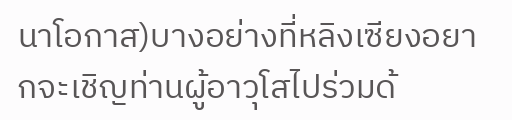นาโอกาส)บางอย่างที่หลิงเซียงอยากจะเชิญท่านผู้อาวุโสไปร่วมด้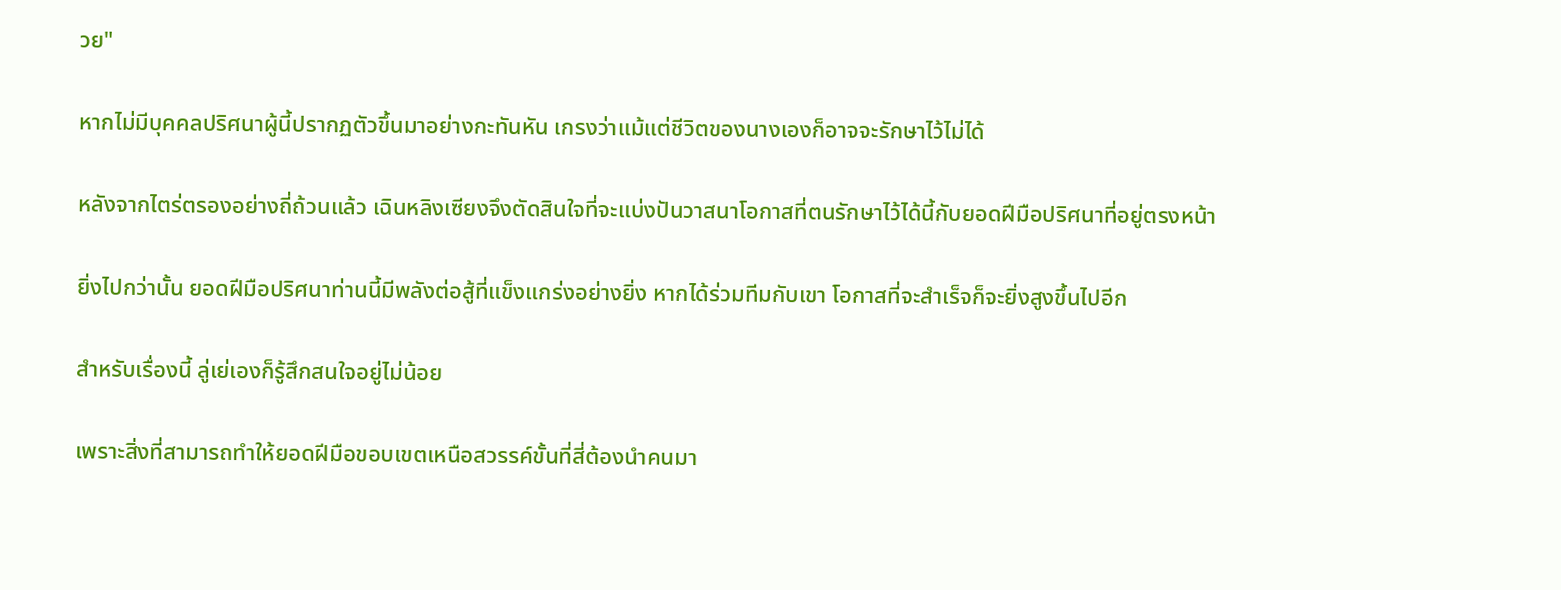วย"

หากไม่มีบุคคลปริศนาผู้นี้ปรากฏตัวขึ้นมาอย่างกะทันหัน เกรงว่าแม้แต่ชีวิตของนางเองก็อาจจะรักษาไว้ไม่ได้

หลังจากไตร่ตรองอย่างถี่ถ้วนแล้ว เฉินหลิงเซียงจึงตัดสินใจที่จะแบ่งปันวาสนาโอกาสที่ตนรักษาไว้ได้นี้กับยอดฝีมือปริศนาที่อยู่ตรงหน้า

ยิ่งไปกว่านั้น ยอดฝีมือปริศนาท่านนี้มีพลังต่อสู้ที่แข็งแกร่งอย่างยิ่ง หากได้ร่วมทีมกับเขา โอกาสที่จะสำเร็จก็จะยิ่งสูงขึ้นไปอีก

สำหรับเรื่องนี้ ลู่เย่เองก็รู้สึกสนใจอยู่ไม่น้อย

เพราะสิ่งที่สามารถทำให้ยอดฝีมือขอบเขตเหนือสวรรค์ขั้นที่สี่ต้องนำคนมา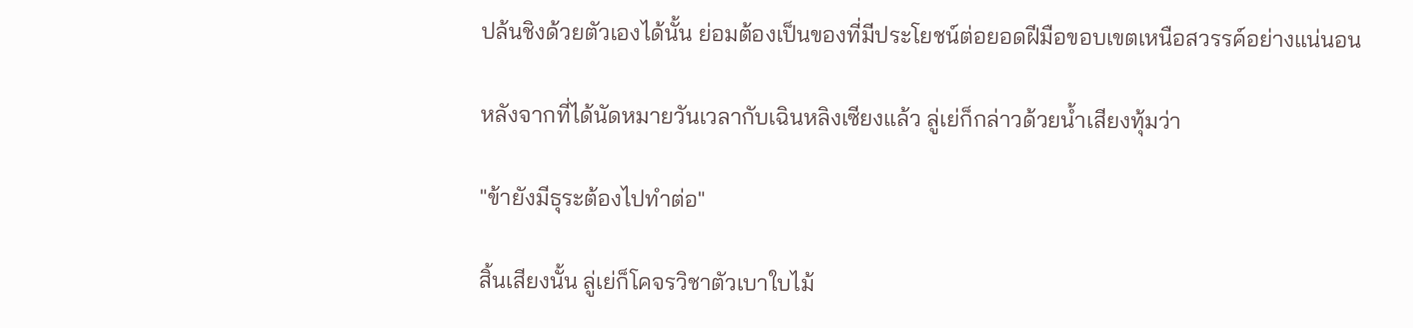ปล้นชิงด้วยตัวเองได้นั้น ย่อมต้องเป็นของที่มีประโยชน์ต่อยอดฝีมือขอบเขตเหนือสวรรค์อย่างแน่นอน

หลังจากที่ได้นัดหมายวันเวลากับเฉินหลิงเซียงแล้ว ลู่เย่ก็กล่าวด้วยน้ำเสียงทุ้มว่า

"ข้ายังมีธุระต้องไปทำต่อ"

สิ้นเสียงนั้น ลู่เย่ก็โคจรวิชาตัวเบาใบไม้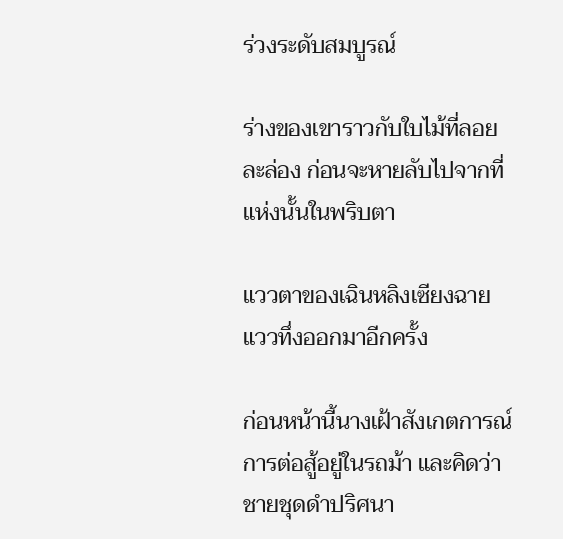ร่วงระดับสมบูรณ์

ร่างของเขาราวกับใบไม้ที่ลอยละล่อง ก่อนจะหายลับไปจากที่แห่งนั้นในพริบตา

แววตาของเฉินหลิงเซียงฉายแววทึ่งออกมาอีกครั้ง

ก่อนหน้านี้นางเฝ้าสังเกตการณ์การต่อสู้อยู่ในรถม้า และคิดว่าชายชุดดำปริศนา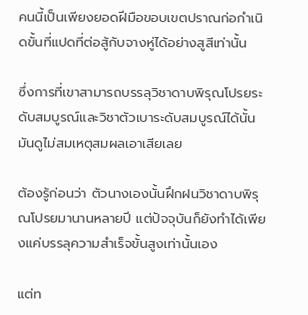คนนี้เป็นเพียงยอดฝีมือขอบเขตปราณก่อกำเนิดขั้นที่แปดที่ต่อสู้กับจางหู่ได้อย่างสูสีเท่านั้น

ซึ่งการที่เขาสามารถบรรลุวิชาดาบพิรุณโปรยระดับสมบูรณ์และวิชาตัวเบาระดับสมบูรณ์ได้นั้น มันดูไม่สมเหตุสมผลเอาเสียเลย

ต้องรู้ก่อนว่า ตัวนางเองนั้นฝึกฝนวิชาดาบพิรุณโปรยมานานหลายปี แต่ปัจจุบันก็ยังทำได้เพียงแค่บรรลุความสำเร็จขั้นสูงเท่านั้นเอง

แต่ท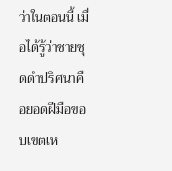ว่าในตอนนี้ เมื่อได้รู้ว่าชายชุดดำปริศนาคือยอดฝีมือขอบเขตเห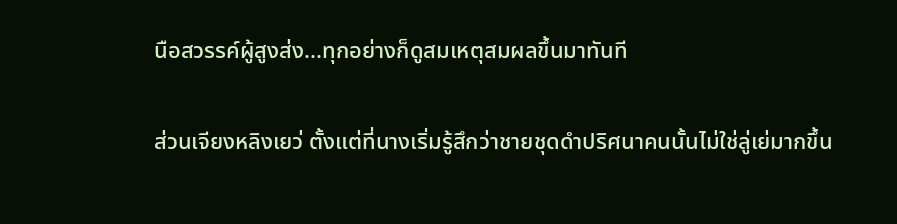นือสวรรค์ผู้สูงส่ง...ทุกอย่างก็ดูสมเหตุสมผลขึ้นมาทันที

ส่วนเจียงหลิงเยว่ ตั้งแต่ที่นางเริ่มรู้สึกว่าชายชุดดำปริศนาคนนั้นไม่ใช่ลู่เย่มากขึ้น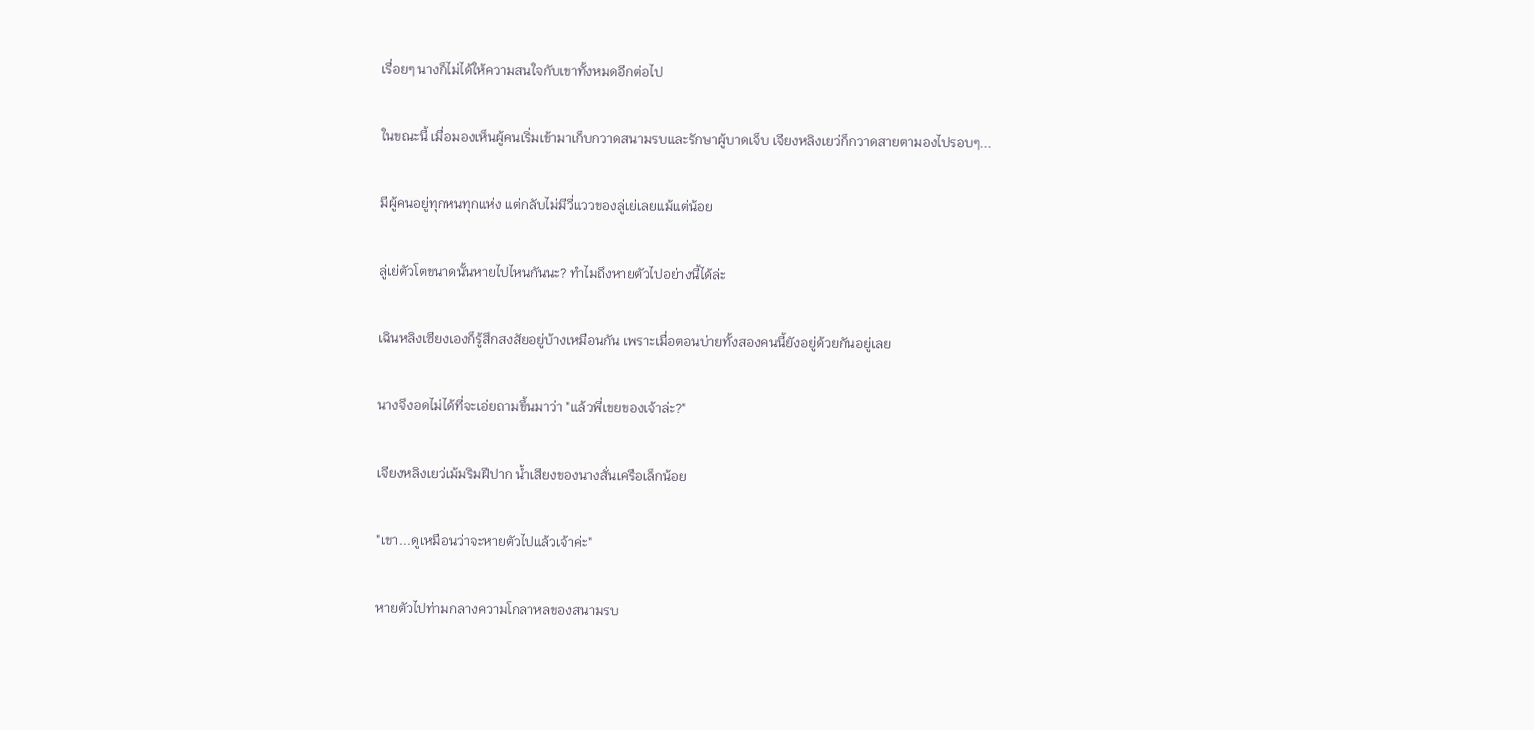เรื่อยๆ นางก็ไม่ได้ให้ความสนใจกับเขาทั้งหมดอีกต่อไป

ในขณะนี้ เมื่อมองเห็นผู้คนเริ่มเข้ามาเก็บกวาดสนามรบและรักษาผู้บาดเจ็บ เจียงหลิงเยว่ก็กวาดสายตามองไปรอบๆ...

มีผู้คนอยู่ทุกหนทุกแห่ง แต่กลับไม่มีวี่แววของลู่เย่เลยแม้แต่น้อย

ลู่เย่ตัวโตขนาดนั้นหายไปไหนกันนะ? ทำไมถึงหายตัวไปอย่างนี้ได้ล่ะ

เฉินหลิงเซียงเองก็รู้สึกสงสัยอยู่บ้างเหมือนกัน เพราะเมื่อตอนบ่ายทั้งสองคนนี้ยังอยู่ด้วยกันอยู่เลย

นางจึงอดไม่ได้ที่จะเอ่ยถามขึ้นมาว่า "แล้วพี่เขยของเจ้าล่ะ?"

เจียงหลิงเยว่เม้มริมฝีปาก น้ำเสียงของนางสั่นเครือเล็กน้อย

"เขา...ดูเหมือนว่าจะหายตัวไปแล้วเจ้าค่ะ"

หายตัวไปท่ามกลางความโกลาหลของสนามรบ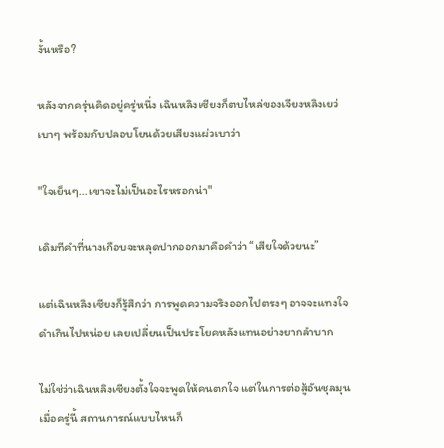งั้นหรือ?

หลังจากครุ่นคิดอยู่ครู่หนึ่ง เฉินหลิงเซียงก็ตบไหล่ของเจียงหลิงเยว่เบาๆ พร้อมกับปลอบโยนด้วยเสียงแผ่วเบาว่า

"ใจเย็นๆ...เขาจะไม่เป็นอะไรหรอกน่า"

เดิมทีคำที่นางเกือบจะหลุดปากออกมาคือคำว่า “เสียใจด้วยนะ”

แต่เฉินหลิงเซียงก็รู้สึกว่า การพูดความจริงออกไปตรงๆ อาจจะแทงใจดำเกินไปหน่อย เลยเปลี่ยนเป็นประโยคหลังแทนอย่างยากลำบาก

ไม่ใช่ว่าเฉินหลิงเซียงตั้งใจจะพูดให้คนตกใจ แต่ในการต่อสู้อันชุลมุนเมื่อครู่นี้ สถานการณ์แบบไหนก็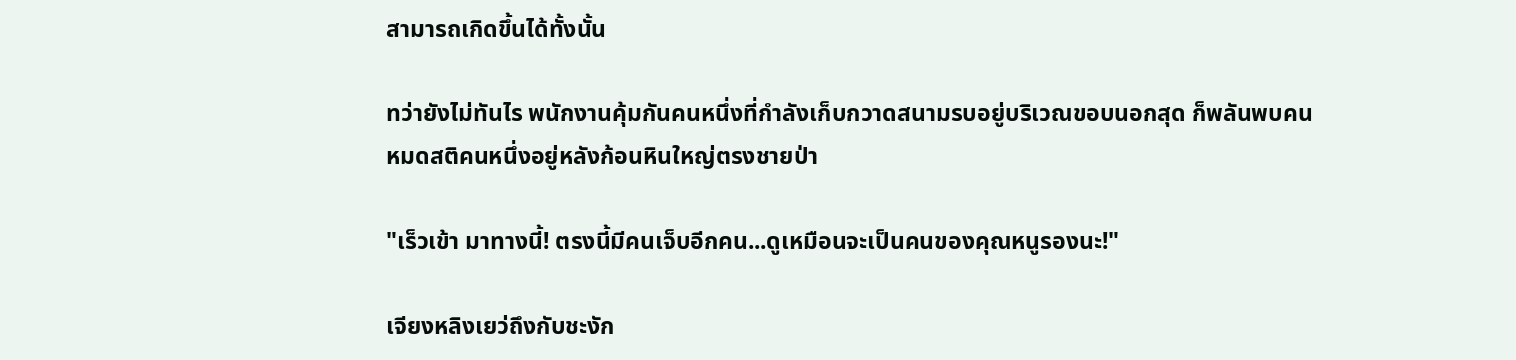สามารถเกิดขึ้นได้ทั้งนั้น

ทว่ายังไม่ทันไร พนักงานคุ้มกันคนหนึ่งที่กำลังเก็บกวาดสนามรบอยู่บริเวณขอบนอกสุด ก็พลันพบคนหมดสติคนหนึ่งอยู่หลังก้อนหินใหญ่ตรงชายป่า

"เร็วเข้า มาทางนี้! ตรงนี้มีคนเจ็บอีกคน...ดูเหมือนจะเป็นคนของคุณหนูรองนะ!"

เจียงหลิงเยว่ถึงกับชะงัก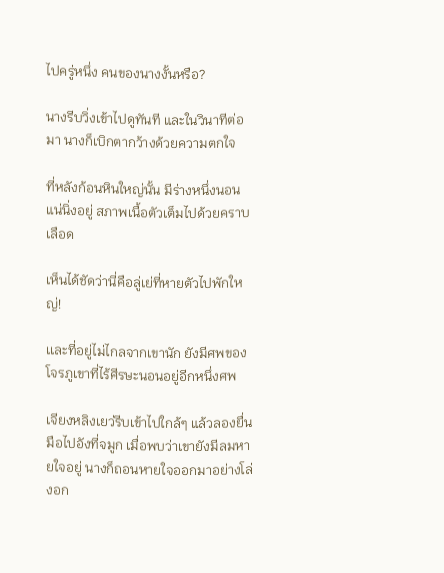ไปครู่หนึ่ง คนของนางงั้นหรือ?

นางรีบวิ่งเข้าไปดูทันที และในวินาทีต่อมา นางก็เบิกตากว้างด้วยความตกใจ

ที่หลังก้อนหินใหญ่นั้น มีร่างหนึ่งนอนแน่นิ่งอยู่ สภาพเนื้อตัวเต็มไปด้วยคราบเลือด

เห็นได้ชัดว่านี่คือลู่เย่ที่หายตัวไปพักใหญ่!

เเละที่อยู่ไม่ไกลจากเขานัก ยังมีศพของโจรภูเขาที่ไร้ศีรษะนอนอยู่อีกหนึ่งศพ

เจียงหลิงเยว่รีบเข้าไปใกล้ๆ แล้วลองยื่นมือไปอังที่จมูก เมื่อพบว่าเขายังมีลมหายใจอยู่ นางก็ถอนหายใจออกมาอย่างโล่งอก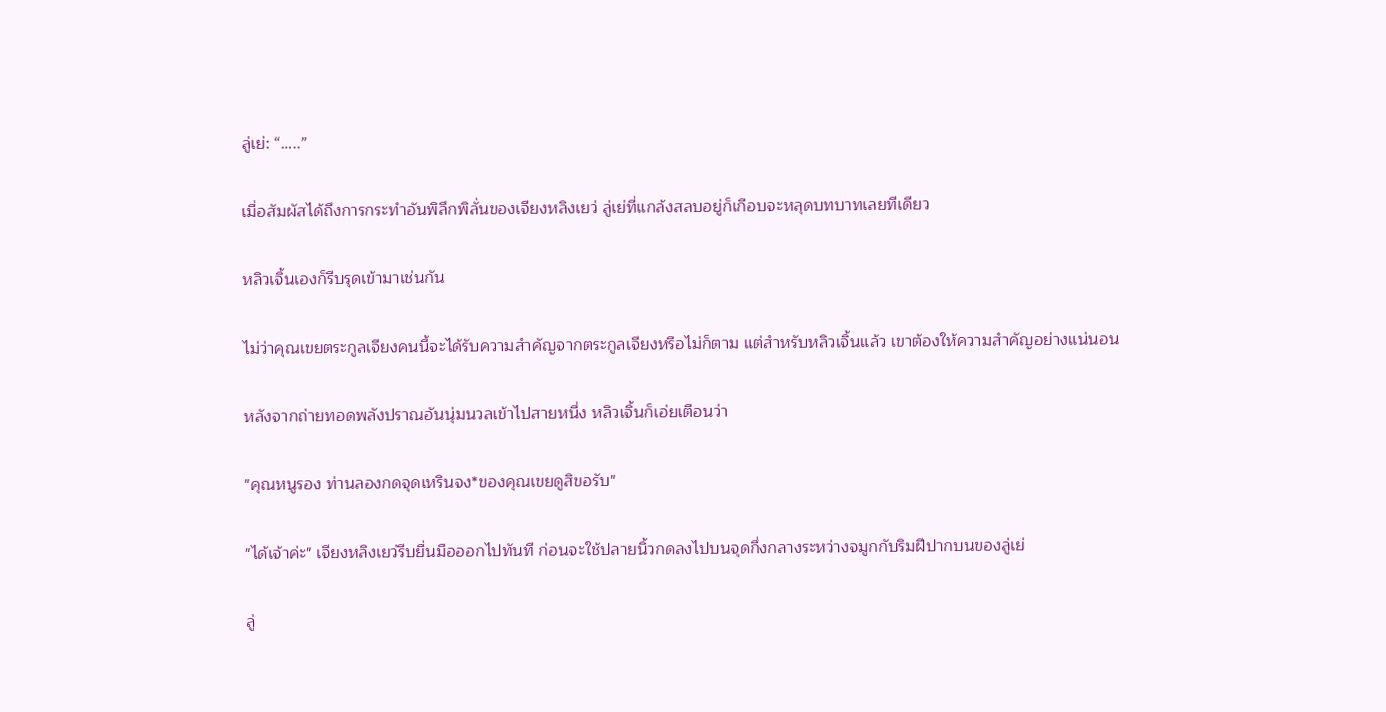ลู่เย่: “…..”

เมื่อสัมผัสได้ถึงการกระทำอันพิลึกพิลั่นของเจียงหลิงเยว่ ลู่เย่ที่แกล้งสลบอยู่ก็เกือบจะหลุดบทบาทเลยทีเดียว

หลิวเจิ้นเองก็รีบรุดเข้ามาเช่นกัน

ไม่ว่าคุณเขยตระกูลเจียงคนนี้จะได้รับความสำคัญจากตระกูลเจียงหรือไม่ก็ตาม แต่สำหรับหลิวเจิ้นแล้ว เขาต้องให้ความสำคัญอย่างแน่นอน

หลังจากถ่ายทอดพลังปราณอันนุ่มนวลเข้าไปสายหนึ่ง หลิวเจิ้นก็เอ่ยเตือนว่า

"คุณหนูรอง ท่านลองกดจุดเหรินจง*ของคุณเขยดูสิขอรับ"

"ได้เจ้าค่ะ" เจียงหลิงเยว่รีบยื่นมือออกไปทันที ก่อนจะใช้ปลายนิ้วกดลงไปบนจุดกึ่งกลางระหว่างจมูกกับริมฝีปากบนของลู่เย่

ลู่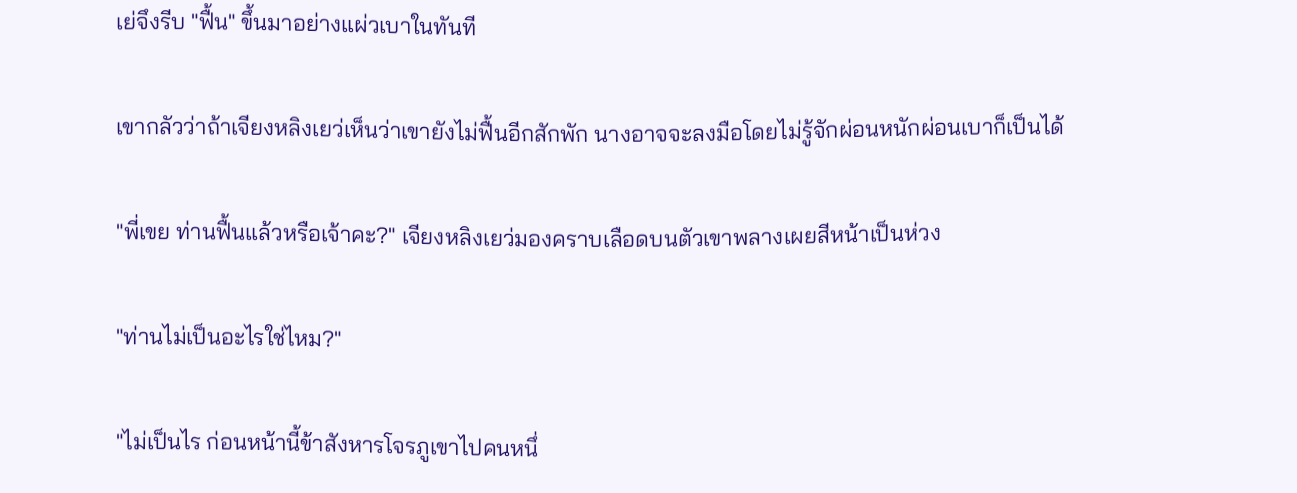เย่จึงรีบ "ฟื้น" ขึ้นมาอย่างแผ่วเบาในทันที

เขากลัวว่าถ้าเจียงหลิงเยว่เห็นว่าเขายังไม่ฟื้นอีกสักพัก นางอาจจะลงมือโดยไม่รู้จักผ่อนหนักผ่อนเบาก็เป็นได้

"พี่เขย ท่านฟื้นแล้วหรือเจ้าคะ?" เจียงหลิงเยว่มองคราบเลือดบนตัวเขาพลางเผยสีหน้าเป็นห่วง

"ท่านไม่เป็นอะไรใช่ไหม?"

"ไม่เป็นไร ก่อนหน้านี้ข้าสังหารโจรภูเขาไปคนหนึ่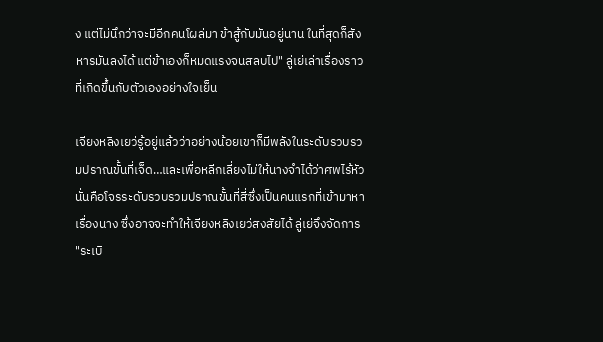ง แต่ไม่นึกว่าจะมีอีกคนโผล่มา ข้าสู้กับมันอยู่นาน ในที่สุดก็สังหารมันลงได้ แต่ข้าเองก็หมดแรงจนสลบไป" ลู่เย่เล่าเรื่องราวที่เกิดขึ้นกับตัวเองอย่างใจเย็น

เจียงหลิงเยว่รู้อยู่แล้วว่าอย่างน้อยเขาก็มีพลังในระดับรวบรวมปราณขั้นที่เจ็ด…และเพื่อหลีกเลี่ยงไม่ให้นางจำได้ว่าศพไร้หัวนั่นคือโจรระดับรวบรวมปราณขั้นที่สี่ซึ่งเป็นคนแรกที่เข้ามาหาเรื่องนาง ซึ่งอาจจะทำให้เจียงหลิงเยว่สงสัยได้ ลู่เย่จึงจัดการ "ระเบิ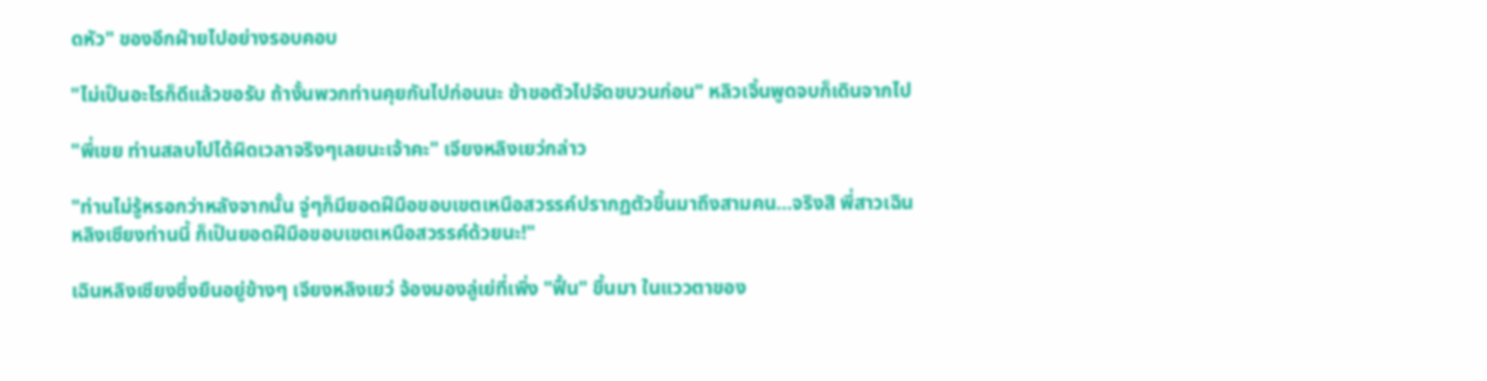ดหัว" ของอีกฝ่ายไปอย่างรอบคอบ

"ไม่เป็นอะไรก็ดีแล้วขอรับ ถ้างั้นพวกท่านคุยกันไปก่อนนะ ข้าขอตัวไปจัดขบวนก่อน" หลิวเจิ้นพูดจบก็เดินจากไป

"พี่เขย ท่านสลบไปได้ผิดเวลาจริงๆเลยนะเจ้าคะ" เจียงหลิงเยว่กล่าว

"ท่านไม่รู้หรอกว่าหลังจากนั้น จู่ๆก็มียอดฝีมือขอบเขตเหนือสวรรค์ปรากฏตัวขึ้นมาถึงสามคน…จริงสิ พี่สาวเฉินหลิงเซียงท่านนี้ ก็เป็นยอดฝีมือขอบเขตเหนือสวรรค์ด้วยนะ!"

เฉินหลิงเซียงซึ่งยืนอยู่ข้างๆ เจียงหลิงเยว่ จ้องมองลู่เย่ที่เพิ่ง "ฟื้น" ขึ้นมา ในแววตาของ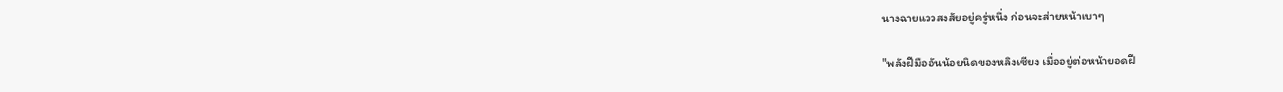นางฉายแววสงสัยอยู่ครู่หนึ่ง ก่อนจะส่ายหน้าเบาๆ

"พลังฝีมืออันน้อยนิดของหลิงเซียง เมื่ออยู่ต่อหน้ายอดฝี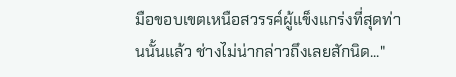มือขอบเขตเหนือสวรรค์ผู้แข็งแกร่งที่สุดท่านนั้นแล้ว ช่างไม่น่ากล่าวถึงเลยสักนิด..."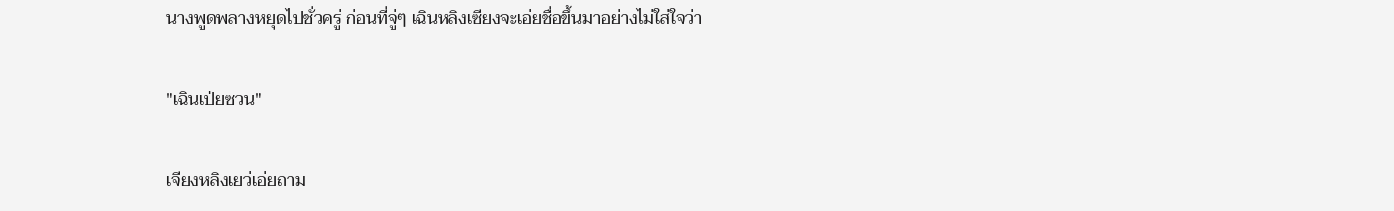นางพูดพลางหยุดไปชั่วครู่ ก่อนที่จู่ๆ เฉินหลิงเซียงจะเอ่ยชื่อขึ้นมาอย่างไม่ใส่ใจว่า

"เฉินเป่ยซวน"

เจียงหลิงเยว่เอ่ยถาม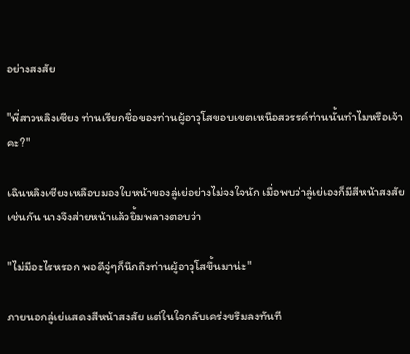อย่างสงสัย

"พี่สาวหลิงเซียง ท่านเรียกชื่อของท่านผู้อาวุโสขอบเขตเหนือสวรรค์ท่านนั้นทำไมหรือเจ้าคะ?"

เฉินหลิงเซียงเหลือบมองใบหน้าของลู่เย่อย่างไม่จงใจนัก เมื่อพบว่าลู่เย่เองก็มีสีหน้าสงสัยเช่นกัน นางจึงส่ายหน้าแล้วยิ้มพลางตอบว่า

"ไม่มีอะไรหรอก พอดีจู่ๆก็นึกถึงท่านผู้อาวุโสขึ้นมาน่ะ"

ภายนอกลู่เย่แสดงสีหน้าสงสัย แต่ในใจกลับเคร่งขรึมลงทันที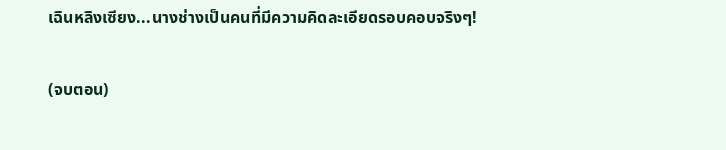เฉินหลิงเซียง...นางช่างเป็นคนที่มีความคิดละเอียดรอบคอบจริงๆ!

(จบตอน)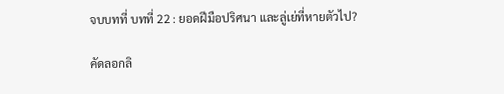จบบทที่ บทที่ 22 : ยอดฝีมือปริศนา และลู่เย่ที่หายตัวไป?

คัดลอกลิ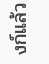งก์แล้ว